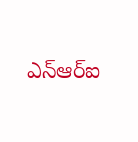ఎన్ఆర్ఐ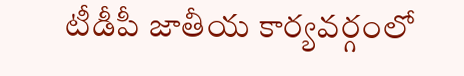టీడీపీ జాతీయ కార్యవర్గంలో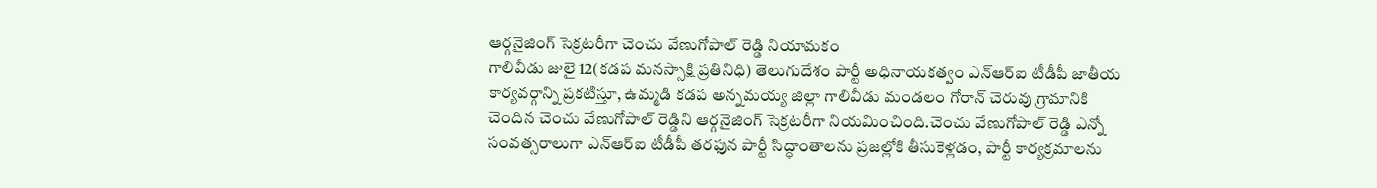ఆర్గనైజింగ్ సెక్రటరీగా చెంచు వేణుగోపాల్ రెడ్డి నియామకం
గాలివీడు జులై 12(కడప మనస్సాక్షి ప్రతినిధి) తెలుగుదేశం పార్టీ అధినాయకత్వం ఎన్ఆర్ఐ టీడీపీ జాతీయ కార్యవర్గాన్ని ప్రకటిస్తూ, ఉమ్మడి కడప అన్నమయ్య జిల్లా గాలివీడు మండలం గోరాన్ చెరువు గ్రామానికి చెందిన చెంచు వేణుగోపాల్ రెడ్డిని ఆర్గనైజింగ్ సెక్రటరీగా నియమించింది.చెంచు వేణుగోపాల్ రెడ్డి ఎన్నో సంవత్సరాలుగా ఎన్ఆర్ఐ టీడీపీ తరఫున పార్టీ సిద్ధాంతాలను ప్రజల్లోకి తీసుకెళ్లడం, పార్టీ కార్యక్రమాలను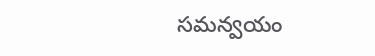సమన్వయం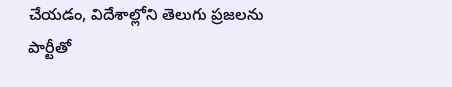చేయడం, విదేశాల్లోని తెలుగు ప్రజలను పార్టీతో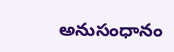అనుసంధానం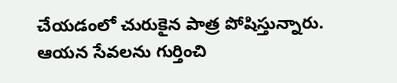చేయడంలో చురుకైన పాత్ర పోషిస్తున్నారు. ఆయన సేవలను గుర్తించి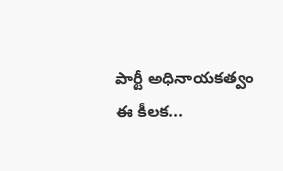పార్టీ అధినాయకత్వం ఈ కీలక...